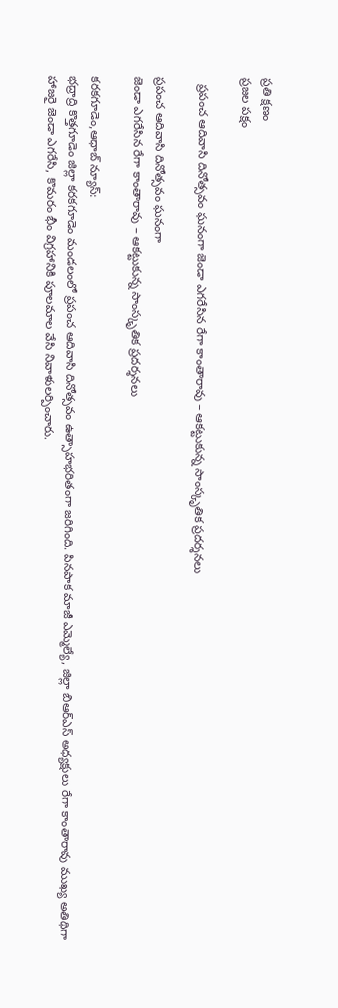ప్రతి క్షణం
ప్రజల పక్షం

  ప్రపంచ ఆదివాసి దినోత్సవం ఘనంగా జెండా ఎగరేసిన రేగా కాంతారావు – ఆకట్టుకున్న సాంస్కృతిక ప్రదర్శనలు

ప్రపంచ ఆదివాసి దినోత్సవం ఘనంగా
జెండా ఎగరేసిన రేగా కాంతారావు – ఆకట్టుకున్న సాంస్కృతిక ప్రదర్శనలు

కరకగూడెం,ఆధాబ్ న్యూస్:
భద్రాద్రి కొత్తగూడెం జిల్లా కరకగూడెం మండలంలో ప్రపంచ ఆదివాసి దినోత్సవం ఉత్సాహభరితంగా జరిగింది. పినపాక మాజీ ఎమ్మెల్యే, జిల్లా బిఆర్ఎస్ అధ్యక్షులు రేగా కాంతారావు ముఖ్య అతిథిగా హాజరై జెండా ఎగరేసి, కొమరం భీం విగ్రహానికి పూలమాల వేసి నివాళులర్పించారు.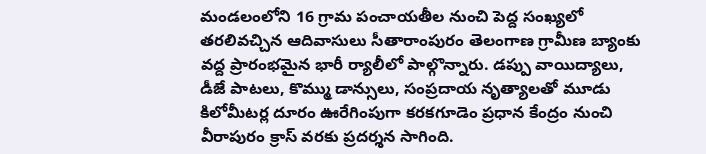మండలంలోని 16 గ్రామ పంచాయతీల నుంచి పెద్ద సంఖ్యలో తరలివచ్చిన ఆదివాసులు సీతారాంపురం తెలంగాణ గ్రామీణ బ్యాంకు వద్ద ప్రారంభమైన భారీ ర్యాలీలో పాల్గొన్నారు. డప్పు వాయిద్యాలు, డీజే పాటలు, కొమ్ము డాన్సులు, సంప్రదాయ నృత్యాలతో మూడు కిలోమీటర్ల దూరం ఊరేగింపుగా కరకగూడెం ప్రధాన కేంద్రం నుంచి వీరాపురం క్రాస్‌ వరకు ప్రదర్శన సాగింది.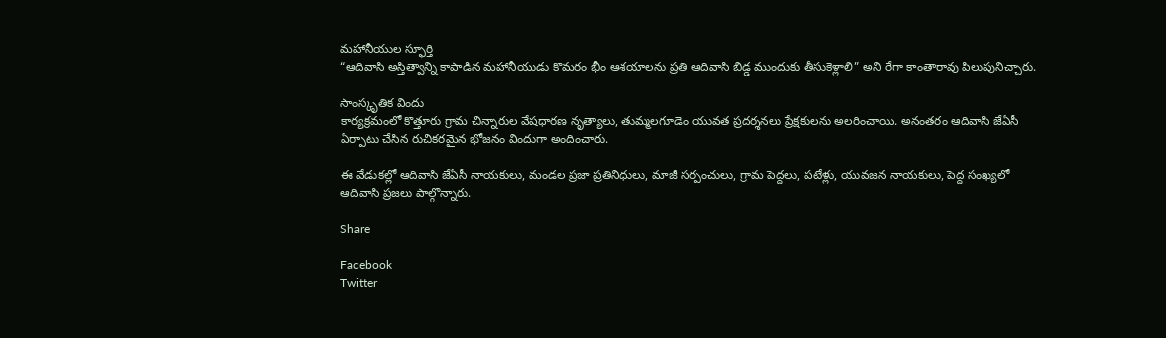మహానీయుల స్ఫూర్తి
“ఆదివాసి అస్తిత్వాన్ని కాపాడిన మహానీయుడు కొమరం భీం ఆశయాలను ప్రతి ఆదివాసి బిడ్డ ముందుకు తీసుకెళ్లాలి” అని రేగా కాంతారావు పిలుపునిచ్చారు.

సాంస్కృతిక విందు
కార్యక్రమంలో కొత్తూరు గ్రామ చిన్నారుల వేషధారణ నృత్యాలు, తుమ్మలగూడెం యువత ప్రదర్శనలు ప్రేక్షకులను అలరించాయి. అనంతరం ఆదివాసి జేఏసీ ఏర్పాటు చేసిన రుచికరమైన భోజనం విందుగా అందించారు.

ఈ వేడుకల్లో ఆదివాసి జేఏసీ నాయకులు, మండల ప్రజా ప్రతినిధులు, మాజీ సర్పంచులు, గ్రామ పెద్దలు, పటేళ్లు, యువజన నాయకులు, పెద్ద సంఖ్యలో ఆదివాసి ప్రజలు పాల్గొన్నారు.

Share

Facebook
Twitter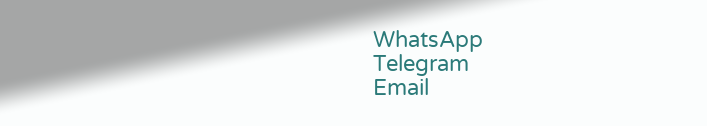WhatsApp
Telegram
Email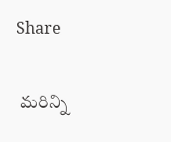Share

 మరిన్ని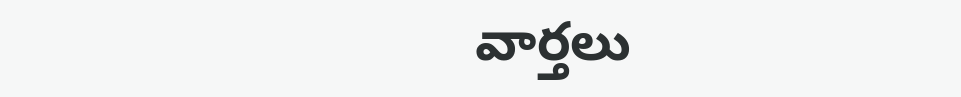వార్తలు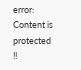error: Content is protected !!